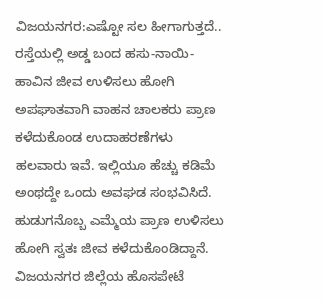ವಿಜಯನಗರ:ಎಷ್ಟೋ ಸಲ ಹೀಗಾಗುತ್ತದೆ.. ರಸ್ತೆಯಲ್ಲಿ ಅಡ್ಡ ಬಂದ ಹಸು-ನಾಯಿ-ಹಾವಿನ ಜೀವ ಉಳಿಸಲು ಹೋಗಿ ಅಪಘಾತವಾಗಿ ವಾಹನ ಚಾಲಕರು ಪ್ರಾಣ ಕಳೆದುಕೊಂಡ ಉದಾಹರಣೆಗಳು ಹಲವಾರು ಇವೆ. ಇಲ್ಲಿಯೂ ಹೆಚ್ಚು ಕಡಿಮೆ ಅಂಥದ್ದೇ ಒಂದು ಅವಘಡ ಸಂಭವಿಸಿದೆ. ಹುಡುಗನೊಬ್ಬ ಎಮ್ಮೆಯ ಪ್ರಾಣ ಉಳಿಸಲು ಹೋಗಿ ಸ್ವತಃ ಜೀವ ಕಳೆದುಕೊಂಡಿದ್ದಾನೆ.
ವಿಜಯನಗರ ಜಿಲ್ಲೆಯ ಹೊಸಪೇಟೆ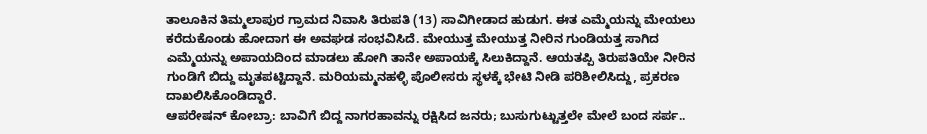ತಾಲೂಕಿನ ತಿಮ್ಮಲಾಪುರ ಗ್ರಾಮದ ನಿವಾಸಿ ತಿರುಪತಿ (13) ಸಾವಿಗೀಡಾದ ಹುಡುಗ. ಈತ ಎಮ್ಮೆಯನ್ನು ಮೇಯಲು ಕರೆದುಕೊಂಡು ಹೋದಾಗ ಈ ಅವಘಡ ಸಂಭವಿಸಿದೆ. ಮೇಯುತ್ತ ಮೇಯುತ್ತ ನೀರಿನ ಗುಂಡಿಯತ್ತ ಸಾಗಿದ ಎಮ್ಮೆಯನ್ನು ಅಪಾಯದಿಂದ ಮಾಡಲು ಹೋಗಿ ತಾನೇ ಅಪಾಯಕ್ಕೆ ಸಿಲುಕಿದ್ದಾನೆ. ಆಯತಪ್ಪಿ ತಿರುಪತಿಯೇ ನೀರಿನ ಗುಂಡಿಗೆ ಬಿದ್ದು ಮೃತಪಟ್ಟಿದ್ದಾನೆ. ಮರಿಯಮ್ಮನಹಳ್ಳಿ ಪೊಲೀಸರು ಸ್ಥಳಕ್ಕೆ ಭೇಟಿ ನೀಡಿ ಪರಿಶೀಲಿಸಿದ್ದು, ಪ್ರಕರಣ ದಾಖಲಿಸಿಕೊಂಡಿದ್ದಾರೆ.
ಆಪರೇಷನ್ ಕೋಬ್ರಾ: ಬಾವಿಗೆ ಬಿದ್ದ ನಾಗರಹಾವನ್ನು ರಕ್ಷಿಸಿದ ಜನರು; ಬುಸುಗುಟ್ಟುತ್ತಲೇ ಮೇಲೆ ಬಂದ ಸರ್ಪ..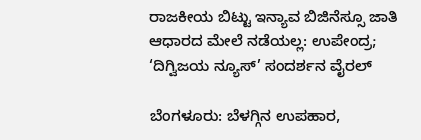ರಾಜಕೀಯ ಬಿಟ್ಟು ಇನ್ಯಾವ ಬಿಜಿನೆಸ್ಸೂ ಜಾತಿ ಆಧಾರದ ಮೇಲೆ ನಡೆಯಲ್ಲ: ಉಪೇಂದ್ರ; ‘ದಿಗ್ವಿಜಯ ನ್ಯೂಸ್’ ಸಂದರ್ಶನ ವೈರಲ್

ಬೆಂಗಳೂರು: ಬೆಳಗ್ಗಿನ ಉಪಹಾರ,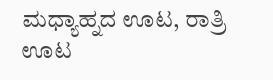ಮಧ್ಯಾಹ್ನದ ಊಟ, ರಾತ್ರಿ ಊಟ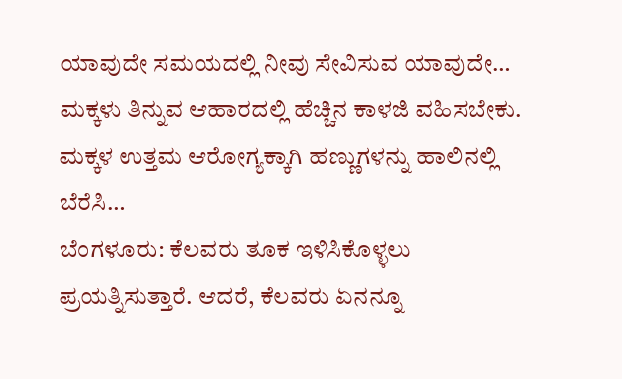ಯಾವುದೇ ಸಮಯದಲ್ಲಿ ನೀವು ಸೇವಿಸುವ ಯಾವುದೇ…
ಮಕ್ಕಳು ತಿನ್ನುವ ಆಹಾರದಲ್ಲಿ ಹೆಚ್ಚಿನ ಕಾಳಜಿ ವಹಿಸಬೇಕು. ಮಕ್ಕಳ ಉತ್ತಮ ಆರೋಗ್ಯಕ್ಕಾಗಿ ಹಣ್ಣುಗಳನ್ನು ಹಾಲಿನಲ್ಲಿ ಬೆರೆಸಿ…
ಬೆಂಗಳೂರು: ಕೆಲವರು ತೂಕ ಇಳಿಸಿಕೊಳ್ಳಲು ಪ್ರಯತ್ನಿಸುತ್ತಾರೆ. ಆದರೆ, ಕೆಲವರು ಏನನ್ನೂ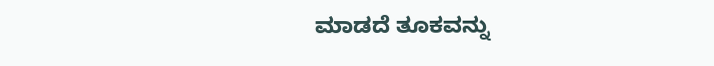ಮಾಡದೆ ತೂಕವನ್ನು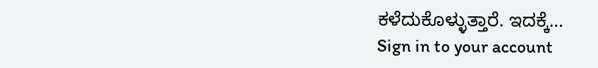ಕಳೆದುಕೊಳ್ಳುತ್ತಾರೆ. ಇದಕ್ಕೆ…
Sign in to your account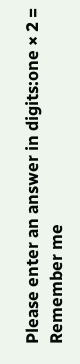Please enter an answer in digits:one × 2 =
Remember me